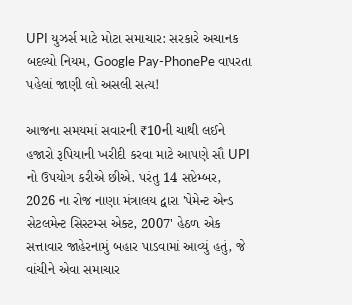UPI યુઝર્સ માટે મોટા સમાચાર: સરકારે અચાનક બદલ્યો નિયમ, Google Pay-PhonePe વાપરતા પહેલાં જાણી લો અસલી સત્ય!

આજના સમયમાં સવારની ₹10ની ચાથી લઈને હજારો રૂપિયાની ખરીદી કરવા માટે આપણે સૌ UPI નો ઉપયોગ કરીએ છીએ. પરંતુ 14 સપ્ટેમ્બર, 2026 ના રોજ નાણા મંત્રાલય દ્વારા 'પેમેન્ટ એન્ડ સેટલમેન્ટ સિસ્ટમ્સ એક્ટ, 2007' હેઠળ એક સત્તાવાર જાહેરનામું બહાર પાડવામાં આવ્યું હતું, જે વાંચીને એવા સમાચાર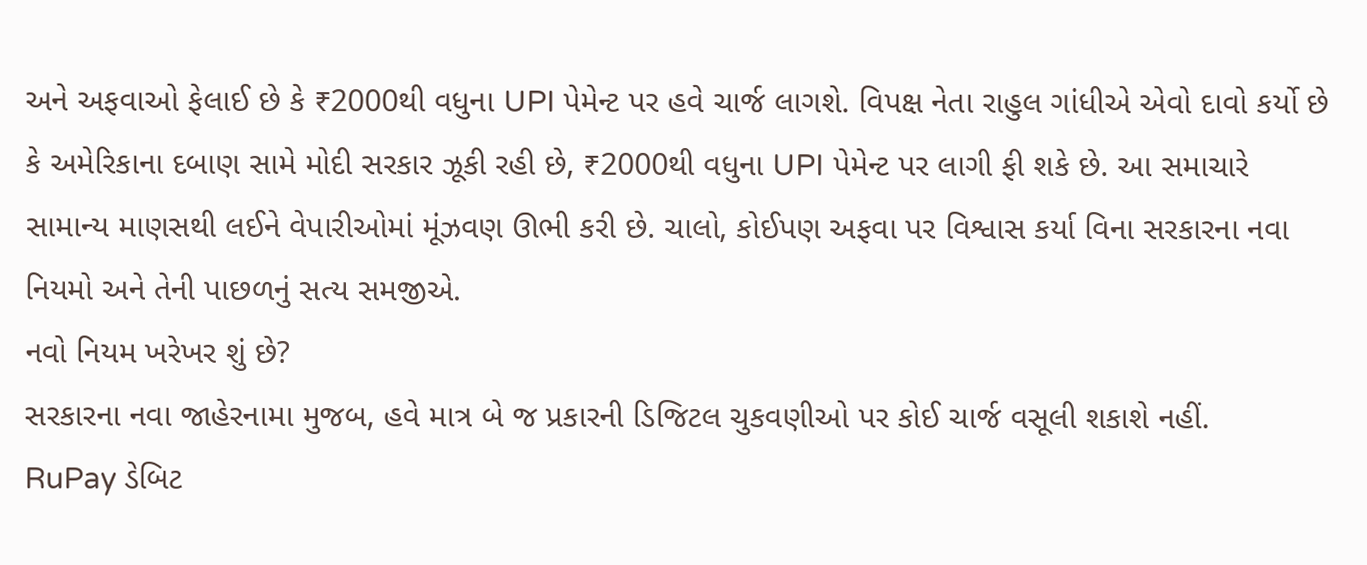અને અફવાઓ ફેલાઈ છે કે ₹2000થી વધુના UPI પેમેન્ટ પર હવે ચાર્જ લાગશે. વિપક્ષ નેતા રાહુલ ગાંધીએ એવો દાવો કર્યો છે કે અમેરિકાના દબાણ સામે મોદી સરકાર ઝૂકી રહી છે, ₹2000થી વધુના UPI પેમેન્ટ પર લાગી ફી શકે છે. આ સમાચારે સામાન્ય માણસથી લઈને વેપારીઓમાં મૂંઝવણ ઊભી કરી છે. ચાલો, કોઈપણ અફવા પર વિશ્વાસ કર્યા વિના સરકારના નવા નિયમો અને તેની પાછળનું સત્ય સમજીએ.
નવો નિયમ ખરેખર શું છે?
સરકારના નવા જાહેરનામા મુજબ, હવે માત્ર બે જ પ્રકારની ડિજિટલ ચુકવણીઓ પર કોઈ ચાર્જ વસૂલી શકાશે નહીં.
RuPay ડેબિટ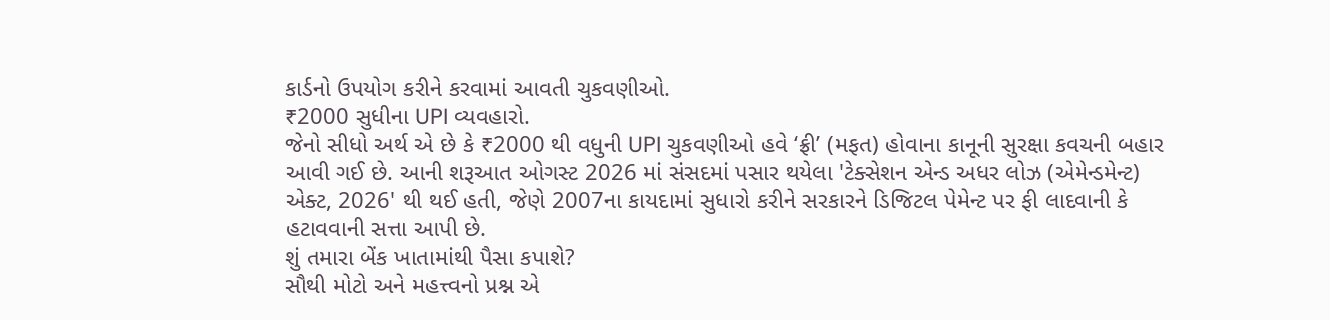કાર્ડનો ઉપયોગ કરીને કરવામાં આવતી ચુકવણીઓ.
₹2000 સુધીના UPI વ્યવહારો.
જેનો સીધો અર્થ એ છે કે ₹2000 થી વધુની UPI ચુકવણીઓ હવે ‘ફ્રી’ (મફત) હોવાના કાનૂની સુરક્ષા કવચની બહાર આવી ગઈ છે. આની શરૂઆત ઓગસ્ટ 2026 માં સંસદમાં પસાર થયેલા 'ટેક્સેશન એન્ડ અધર લોઝ (એમેન્ડમેન્ટ) એક્ટ, 2026' થી થઈ હતી, જેણે 2007ના કાયદામાં સુધારો કરીને સરકારને ડિજિટલ પેમેન્ટ પર ફી લાદવાની કે હટાવવાની સત્તા આપી છે.
શું તમારા બેંક ખાતામાંથી પૈસા કપાશે?
સૌથી મોટો અને મહત્ત્વનો પ્રશ્ન એ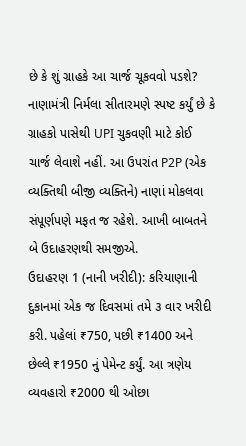છે કે શું ગ્રાહકે આ ચાર્જ ચૂકવવો પડશે? નાણામંત્રી નિર્મલા સીતારમણે સ્પષ્ટ કર્યું છે કે ગ્રાહકો પાસેથી UPI ચુકવણી માટે કોઈ ચાર્જ લેવાશે નહીં. આ ઉપરાંત P2P (એક વ્યક્તિથી બીજી વ્યક્તિને) નાણાં મોકલવા સંપૂર્ણપણે મફત જ રહેશે. આખી બાબતને બે ઉદાહરણથી સમજીએ.
ઉદાહરણ 1 (નાની ખરીદી): કરિયાણાની દુકાનમાં એક જ દિવસમાં તમે ૩ વાર ખરીદી કરી. પહેલાં ₹750, પછી ₹1400 અને છેલ્લે ₹1950 નું પેમેન્ટ કર્યું. આ ત્રણેય વ્યવહારો ₹2000 થી ઓછા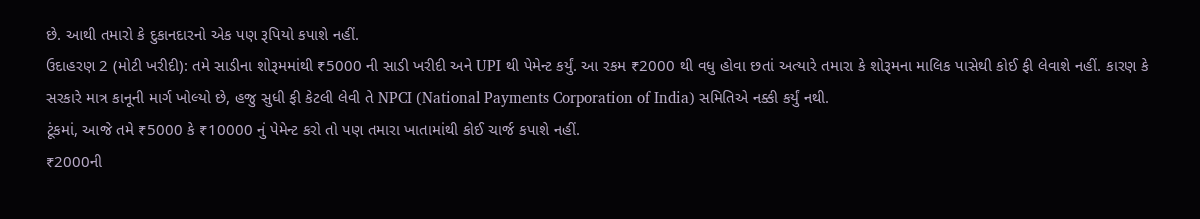છે. આથી તમારો કે દુકાનદારનો એક પણ રૂપિયો કપાશે નહીં.
ઉદાહરણ 2 (મોટી ખરીદી): તમે સાડીના શોરૂમમાંથી ₹5000 ની સાડી ખરીદી અને UPI થી પેમેન્ટ કર્યું. આ રકમ ₹2000 થી વધુ હોવા છતાં અત્યારે તમારા કે શોરૂમના માલિક પાસેથી કોઈ ફી લેવાશે નહીં. કારણ કે સરકારે માત્ર કાનૂની માર્ગ ખોલ્યો છે, હજુ સુધી ફી કેટલી લેવી તે NPCI (National Payments Corporation of India) સમિતિએ નક્કી કર્યું નથી.
ટૂંકમાં, આજે તમે ₹5000 કે ₹10000 નું પેમેન્ટ કરો તો પણ તમારા ખાતામાંથી કોઈ ચાર્જ કપાશે નહીં.
₹2000ની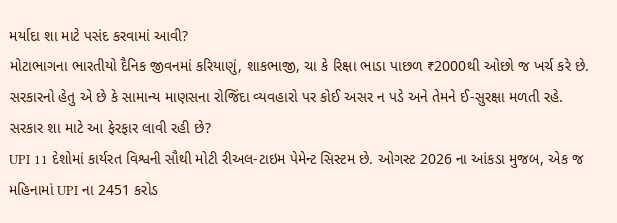મર્યાદા શા માટે પસંદ કરવામાં આવી?
મોટાભાગના ભારતીયો દૈનિક જીવનમાં કરિયાણું, શાકભાજી, ચા કે રિક્ષા ભાડા પાછળ ₹2000થી ઓછો જ ખર્ચ કરે છે. સરકારનો હેતુ એ છે કે સામાન્ય માણસના રોજિંદા વ્યવહારો પર કોઈ અસર ન પડે અને તેમને ઈ-સુરક્ષા મળતી રહે.
સરકાર શા માટે આ ફેરફાર લાવી રહી છે?
UPI 11 દેશોમાં કાર્યરત વિશ્વની સૌથી મોટી રીઅલ-ટાઇમ પેમેન્ટ સિસ્ટમ છે. ઓગસ્ટ 2026 ના આંકડા મુજબ, એક જ મહિનામાં UPI ના 2451 કરોડ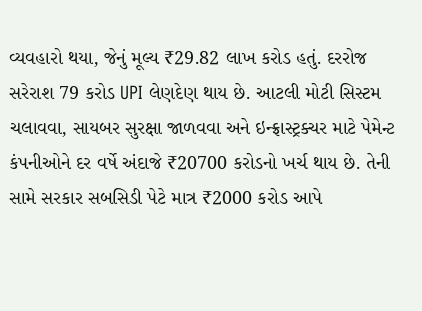વ્યવહારો થયા, જેનું મૂલ્ય ₹29.82 લાખ કરોડ હતું. દરરોજ સરેરાશ 79 કરોડ UPI લેણદેણ થાય છે. આટલી મોટી સિસ્ટમ ચલાવવા, સાયબર સુરક્ષા જાળવવા અને ઇન્ફ્રાસ્ટ્રક્ચર માટે પેમેન્ટ કંપનીઓને દર વર્ષે અંદાજે ₹20700 કરોડનો ખર્ચ થાય છે. તેની સામે સરકાર સબસિડી પેટે માત્ર ₹2000 કરોડ આપે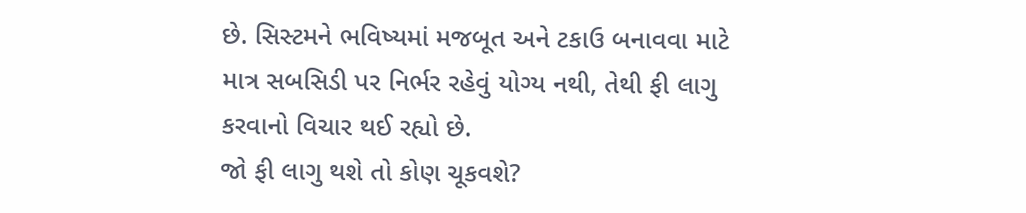છે. સિસ્ટમને ભવિષ્યમાં મજબૂત અને ટકાઉ બનાવવા માટે માત્ર સબસિડી પર નિર્ભર રહેવું યોગ્ય નથી, તેથી ફી લાગુ કરવાનો વિચાર થઈ રહ્યો છે.
જો ફી લાગુ થશે તો કોણ ચૂકવશે?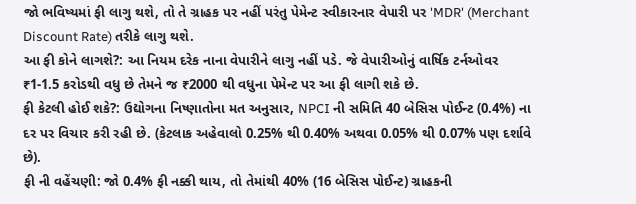જો ભવિષ્યમાં ફી લાગુ થશે, તો તે ગ્રાહક પર નહીં પરંતુ પેમેન્ટ સ્વીકારનાર વેપારી પર 'MDR' (Merchant Discount Rate) તરીકે લાગુ થશે.
આ ફી કોને લાગશે?: આ નિયમ દરેક નાના વેપારીને લાગુ નહીં પડે. જે વેપારીઓનું વાર્ષિક ટર્નઓવર ₹1-1.5 કરોડથી વધુ છે તેમને જ ₹2000 થી વધુના પેમેન્ટ પર આ ફી લાગી શકે છે.
ફી કેટલી હોઈ શકે?: ઉદ્યોગના નિષ્ણાતોના મત અનુસાર, NPCI ની સમિતિ 40 બેસિસ પોઈન્ટ (0.4%) ના દર પર વિચાર કરી રહી છે. (કેટલાક અહેવાલો 0.25% થી 0.40% અથવા 0.05% થી 0.07% પણ દર્શાવે છે).
ફી ની વહેંચણી: જો 0.4% ફી નક્કી થાય, તો તેમાંથી 40% (16 બેસિસ પોઈન્ટ) ગ્રાહકની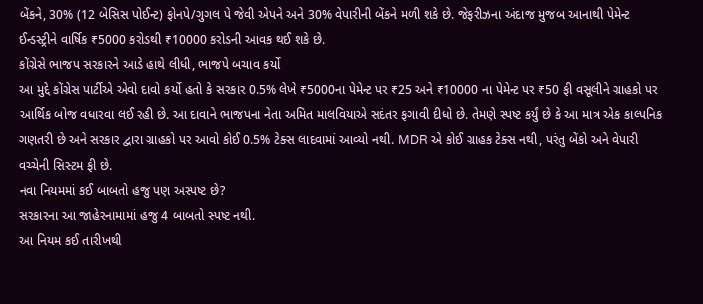બેંકને, 30% (12 બેસિસ પોઈન્ટ) ફોનપે/ગુગલ પે જેવી એપને અને 30% વેપારીની બેંકને મળી શકે છે. જેફરીઝના અંદાજ મુજબ આનાથી પેમેન્ટ ઈન્ડસ્ટ્રીને વાર્ષિક ₹5000 કરોડથી ₹10000 કરોડની આવક થઈ શકે છે.
કોંગ્રેસે ભાજપ સરકારને આડે હાથે લીધી, ભાજપે બચાવ કર્યો
આ મુદ્દે કોંગ્રેસ પાર્ટીએ એવો દાવો કર્યો હતો કે સરકાર 0.5% લેખે ₹5000ના પેમેન્ટ પર ₹25 અને ₹10000 ના પેમેન્ટ પર ₹50 ફી વસૂલીને ગ્રાહકો પર આર્થિક બોજ વધારવા લઈ રહી છે. આ દાવાને ભાજપના નેતા અમિત માલવિયાએ સદંતર ફગાવી દીધો છે. તેમણે સ્પષ્ટ કર્યું છે કે આ માત્ર એક કાલ્પનિક ગણતરી છે અને સરકાર દ્વારા ગ્રાહકો પર આવો કોઈ 0.5% ટેક્સ લાદવામાં આવ્યો નથી. MDR એ કોઈ ગ્રાહક ટેક્સ નથી, પરંતુ બેંકો અને વેપારી વચ્ચેની સિસ્ટમ ફી છે.
નવા નિયમમાં કઈ બાબતો હજુ પણ અસ્પષ્ટ છે?
સરકારના આ જાહેરનામામાં હજુ 4 બાબતો સ્પષ્ટ નથી.
આ નિયમ કઈ તારીખથી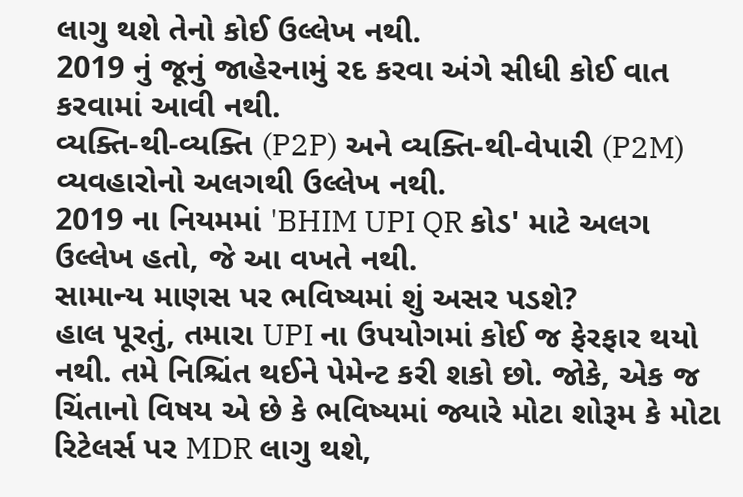લાગુ થશે તેનો કોઈ ઉલ્લેખ નથી.
2019 નું જૂનું જાહેરનામું રદ કરવા અંગે સીધી કોઈ વાત કરવામાં આવી નથી.
વ્યક્તિ-થી-વ્યક્તિ (P2P) અને વ્યક્તિ-થી-વેપારી (P2M) વ્યવહારોનો અલગથી ઉલ્લેખ નથી.
2019 ના નિયમમાં 'BHIM UPI QR કોડ' માટે અલગ ઉલ્લેખ હતો, જે આ વખતે નથી.
સામાન્ય માણસ પર ભવિષ્યમાં શું અસર પડશે?
હાલ પૂરતું, તમારા UPI ના ઉપયોગમાં કોઈ જ ફેરફાર થયો નથી. તમે નિશ્ચિંત થઈને પેમેન્ટ કરી શકો છો. જોકે, એક જ ચિંતાનો વિષય એ છે કે ભવિષ્યમાં જ્યારે મોટા શોરૂમ કે મોટા રિટેલર્સ પર MDR લાગુ થશે,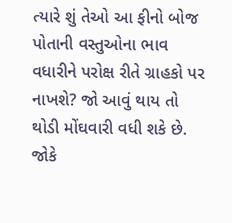ત્યારે શું તેઓ આ ફીનો બોજ પોતાની વસ્તુઓના ભાવ વધારીને પરોક્ષ રીતે ગ્રાહકો પર નાખશે? જો આવું થાય તો થોડી મોંઘવારી વધી શકે છે. જોકે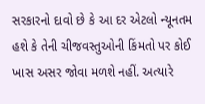સરકારનો દાવો છે કે આ દર એટલો ન્યૂનતમ હશે કે તેની ચીજવસ્તુઓની કિંમતો પર કોઈ ખાસ અસર જોવા મળશે નહીં. અત્યારે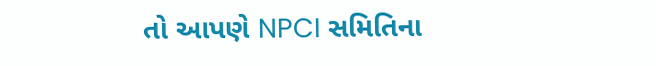તો આપણે NPCI સમિતિના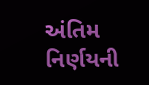અંતિમ નિર્ણયની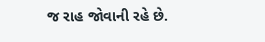જ રાહ જોવાની રહે છે.